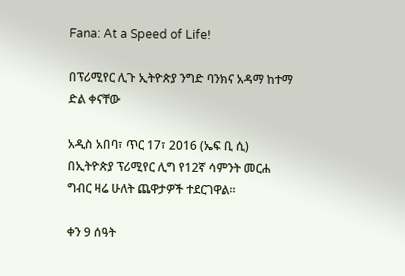Fana: At a Speed of Life!

በፕሪሚየር ሊጉ ኢትዮጵያ ንግድ ባንክና አዳማ ከተማ ድል ቀናቸው

አዲስ አበባ፣ ጥር 17፣ 2016 (ኤፍ ቢ ሲ) በኢትዮጵያ ፕሪሚየር ሊግ የ12ኛ ሳምንት መርሐ ግብር ዛሬ ሁለት ጨዋታዎች ተደርገዋል፡፡

ቀን 9 ሰዓት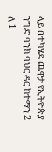ላይ በተካሄደ ጨዋታ የኢትዮጵያ ንግድ ባንክ ባህር ዳር ከተማን 2 ለ 1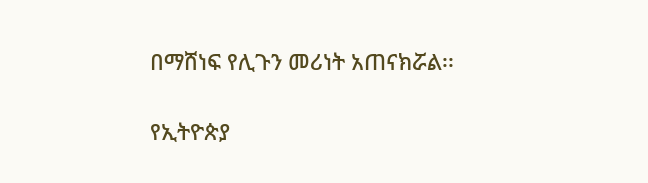በማሸነፍ የሊጉን መሪነት አጠናክሯል፡፡

የኢትዮጵያ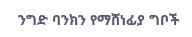ንግድ ባንክን የማሸነፊያ ግቦች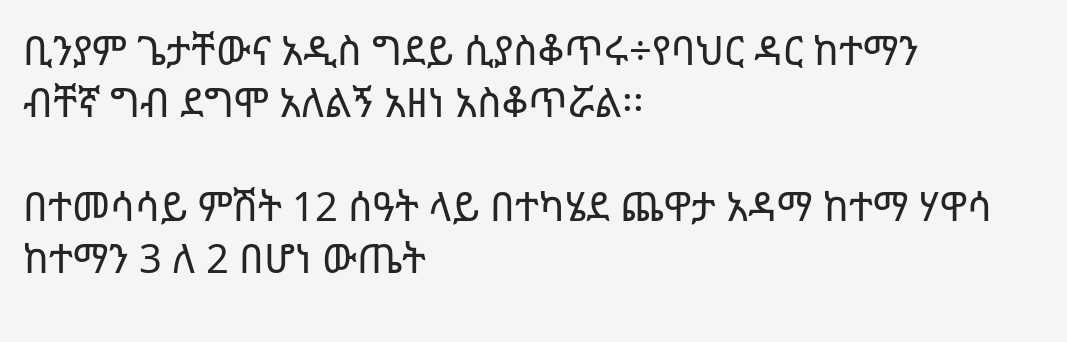ቢንያም ጌታቸውና አዲስ ግደይ ሲያስቆጥሩ÷የባህር ዳር ከተማን ብቸኛ ግብ ደግሞ አለልኝ አዘነ አስቆጥሯል፡፡

በተመሳሳይ ምሽት 12 ሰዓት ላይ በተካሄደ ጨዋታ አዳማ ከተማ ሃዋሳ ከተማን 3 ለ 2 በሆነ ውጤት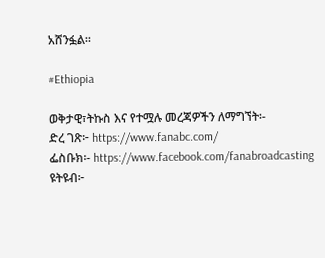አሸንፏል፡፡

#Ethiopia

ወቅታዊ፣ትኩስ እና የተሟሉ መረጃዎችን ለማግኘት፡-
ድረ ገጽ፦ https://www.fanabc.com/
ፌስቡክ፡- https://www.facebook.com/fanabroadcasting
ዩትዩብ፦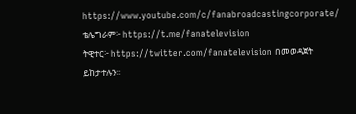https://www.youtube.com/c/fanabroadcastingcorporate/
ቴሌግራም፦ https://t.me/fanatelevision
ትዊተር፦ https://twitter.com/fanatelevision በመወዳጀት ይከታተሉን፡፡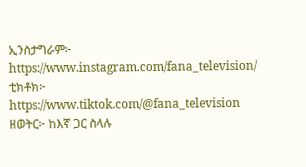ኢንስታግራም፦ https://www.instagram.com/fana_television/
ቲክቶክ፦ https://www.tiktok.com/@fana_television
ዘወትር፦ ከእኛ ጋር ስላሉ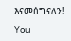እናመሰግናለን!

You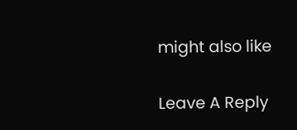might also like

Leave A Reply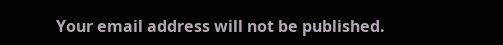Your email address will not be published.